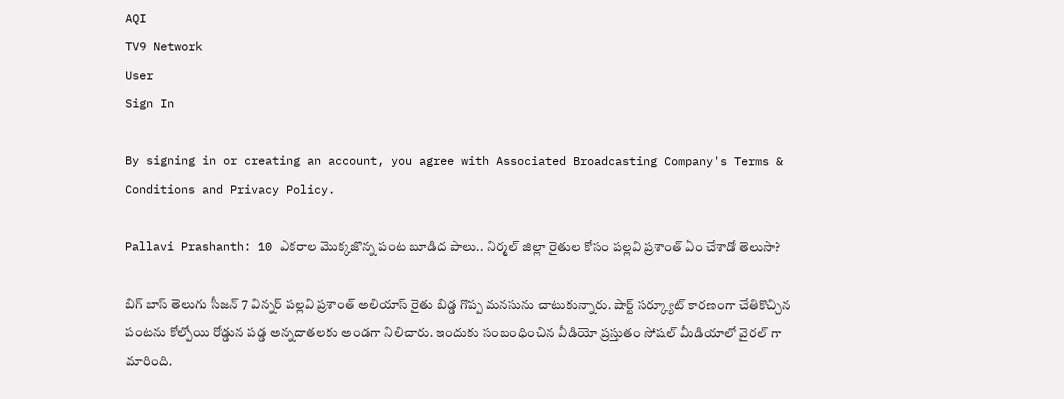AQI
TV9 Network
User
Sign In

By signing in or creating an account, you agree with Associated Broadcasting Company's Terms & Conditions and Privacy Policy.

Pallavi Prashanth: 10 ఎకరాల మొక్కజొన్న పంట బూడిద పాలు.. నిర్మల్ జిల్లా రైతుల కోసం పల్లవి ప్రశాంత్ ఏం చేశాడో తెలుసా?

బిగ్ బాస్ తెలుగు సీజన్ 7 విన్నర్ పల్లవి ప్రశాంత్ అలియాస్ రైతు బిడ్డ గొప్ప మనసును చాటుకున్నారు. షార్ట్ సర్క్యూట్ కారణంగా చేతికొచ్చిన పంటను కోల్పోయి రోడ్డున పడ్డ అన్నదాతలకు అండగా నిలిచారు. ఇందుకు సంబంధించిన వీడియో ప్రస్తుతం సోషల్ మీడియాలో వైరల్ గా మారింది.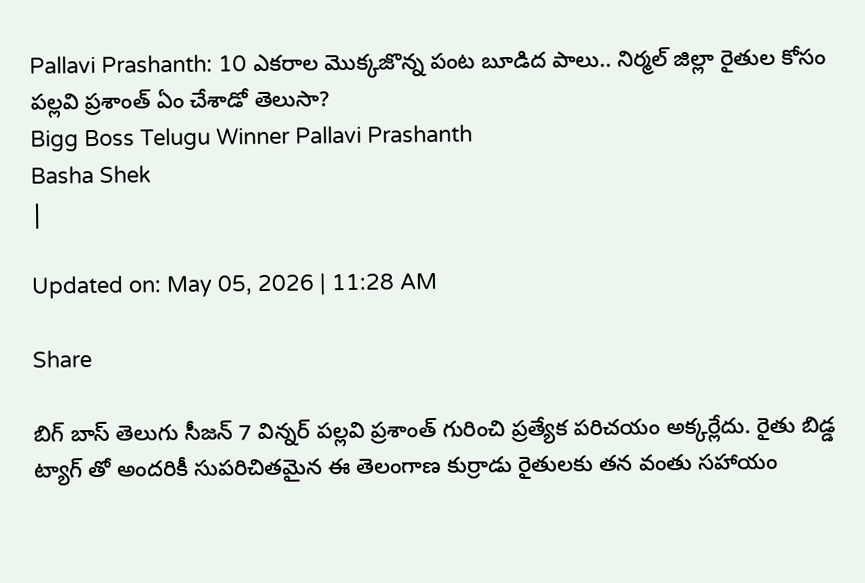Pallavi Prashanth: 10 ఎకరాల మొక్కజొన్న పంట బూడిద పాలు.. నిర్మల్ జిల్లా రైతుల కోసం పల్లవి ప్రశాంత్ ఏం చేశాడో తెలుసా?
Bigg Boss Telugu Winner Pallavi Prashanth
Basha Shek
|

Updated on: May 05, 2026 | 11:28 AM

Share

బిగ్ బాస్ తెలుగు సీజన్ 7 విన్నర్ పల్లవి ప్రశాంత్ గురించి ప్రత్యేక పరిచయం అక్కర్లేదు. రైతు బిడ్డ ట్యాగ్ తో అందరికీ సుపరిచితమైన ఈ తెలంగాణ కుర్రాడు రైతులకు తన వంతు సహాయం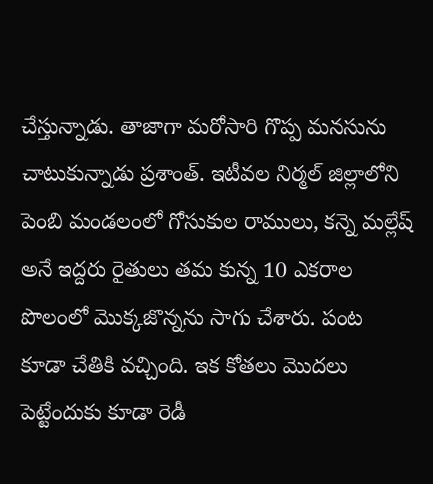చేస్తున్నాడు. తాజాగా మరోసారి గొప్ప మనసును చాటుకున్నాడు ప్రశాంత్. ఇటీవల నిర్మల్ జిల్లాలోని పెంబి మండలంలో గోసుకుల రాములు, కన్నె మల్లేష్ అనే ఇద్దరు రైతులు తమ కున్న 10 ఎకరాల పొలంలో మొక్కజొన్నను సాగు చేశారు. పంట కూడా చేతికి వచ్చింది. ఇక కోతలు మొదలు పెట్టేందుకు కూడా రెడీ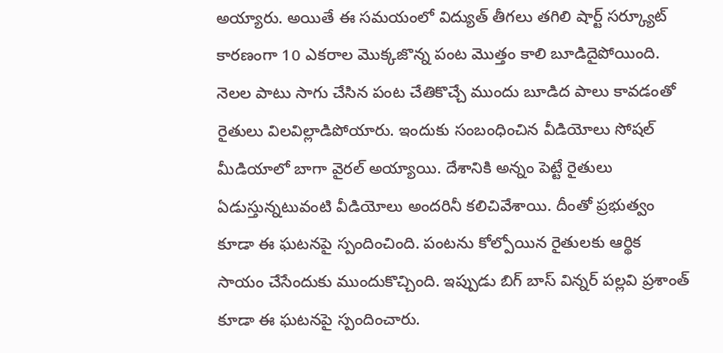అయ్యారు. అయితే ఈ సమయంలో విద్యుత్ తీగలు తగిలి షార్ట్ సర్క్యూట్ కారణంగా 10 ఎకరాల మొక్కజొన్న పంట మొత్తం కాలి బూడిదైపోయింది. నెలల పాటు సాగు చేసిన పంట చేతికొచ్చే ముందు బూడిద పాలు కావడంతో రైతులు విలవిల్లాడిపోయారు. ఇందుకు సంబంధించిన వీడియోలు సోషల్ మీడియాలో బాగా వైరల్ అయ్యాయి. దేశానికి అన్నం పెట్టే రైతులు ఏడుస్తున్నటువంటి వీడియోలు అందరినీ కలిచివేశాయి. దీంతో ప్రభుత్వం కూడా ఈ ఘటనపై స్పందించింది. పంటను కోల్పోయిన రైతులకు ఆర్థిక సాయం చేసేందుకు ముందుకొచ్చింది. ఇప్పుడు బిగ్ బాస్ విన్నర్ పల్లవి ప్రశాంత్ కూడా ఈ ఘటనపై స్పందించారు.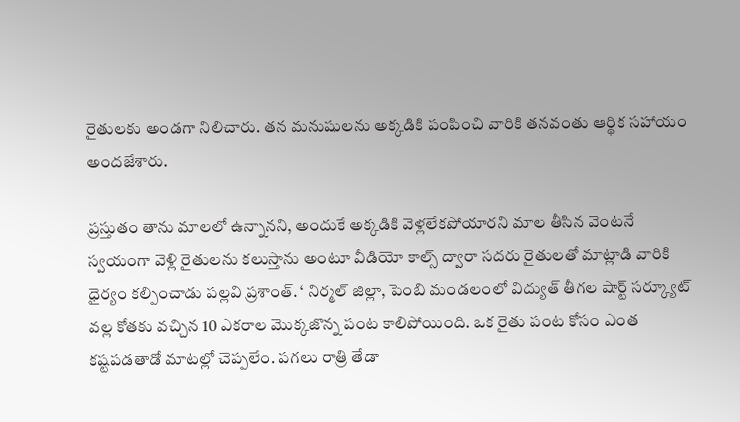రైతులకు అండగా నిలిచారు. తన మనుషులను అక్కడికి పంపించి వారికి తనవంతు ఆర్థిక సహాయం అందజేశారు.

ప్రస్తుతం తాను మాలలో ఉన్నానని, అందుకే అక్కడికి వెళ్లలేకపోయారని మాల తీసిన వెంటనే స్వయంగా వెళ్లి రైతులను కలుస్తాను అంటూ వీడియో కాల్స్ ద్వారా సదరు రైతులతో మాట్లాడి వారికి ధైర్యం కల్పించాడు పల్లవి ప్రశాంత్. ‘ నిర్మల్ జిల్లా, పెంబి మండలంలో విద్యుత్ తీగల షార్ట్ సర్క్యూట్ వల్ల కోతకు వచ్చిన 10 ఎకరాల మొక్కజొన్న పంట కాలిపోయింది. ఒక రైతు పంట కోసం ఎంత కష్టపడతాడో మాటల్లో చెప్పలేం. పగలు రాత్రి తేడా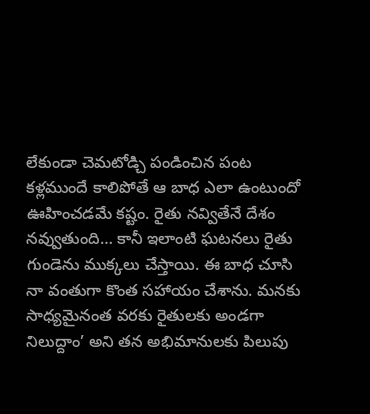లేకుండా చెమటోడ్చి పండించిన పంట కళ్లముందే కాలిపోతే ఆ బాధ ఎలా ఉంటుందో ఊహించడమే కష్టం. రైతు నవ్వితేనే దేశం నవ్వుతుంది… కానీ ఇలాంటి ఘటనలు రైతు గుండెను ముక్కలు చేస్తాయి. ఈ బాధ చూసి నా వంతుగా కొంత సహాయం చేశాను. మనకు సాధ్యమైనంత వరకు రైతులకు అండగా నిలుద్దాం’ అని తన అభిమానులకు పిలుపు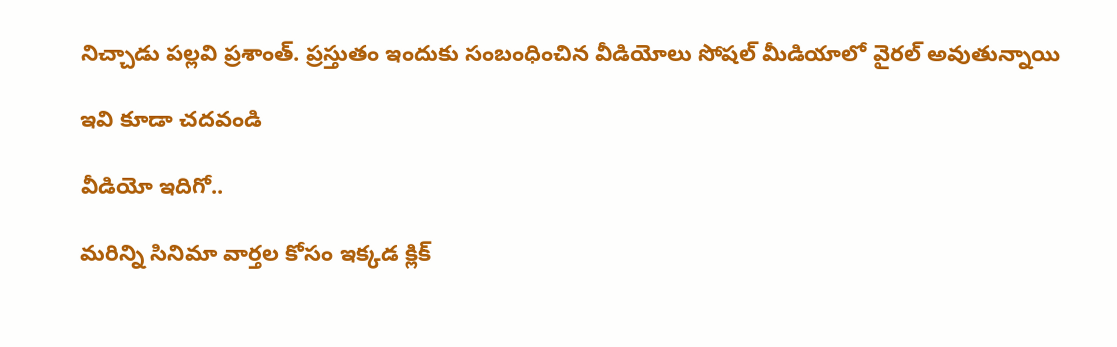నిచ్చాడు పల్లవి ప్రశాంత్. ప్రస్తుతం ఇందుకు సంబంధించిన వీడియోలు సోషల్ మీడియాలో వైరల్ అవుతున్నాయి

ఇవి కూడా చదవండి

వీడియో ఇదిగో..

మరిన్ని సినిమా వార్తల కోసం ఇక్కడ క్లిక్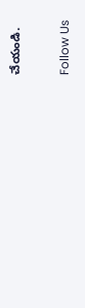చేయండి.

Follow Us